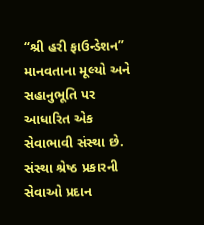“શ્રી હરી ફાઉન્ડેશન” માનવતાના મૂલ્યો અને સહાનુભૂતિ પર આધારિત એક સેવાભાવી સંસ્થા છે. સંસ્થા શ્રેષ્ઠ પ્રકારની સેવાઓ પ્રદાન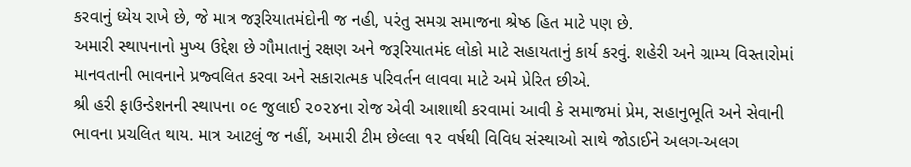કરવાનું ધ્યેય રાખે છે, જે માત્ર જરૂરિયાતમંદોની જ નહી, પરંતુ સમગ્ર સમાજના શ્રેષ્ઠ હિત માટે પણ છે.
અમારી સ્થાપનાનો મુખ્ય ઉદ્દેશ છે ગૌમાતાનું રક્ષણ અને જરૂરિયાતમંદ લોકો માટે સહાયતાનું કાર્ય કરવું. શહેરી અને ગ્રામ્ય વિસ્તારોમાં માનવતાની ભાવનાને પ્રજ્વલિત કરવા અને સકારાત્મક પરિવર્તન લાવવા માટે અમે પ્રેરિત છીએ.
શ્રી હરી ફાઉન્ડેશનની સ્થાપના ૦૯ જુલાઈ ૨૦૨૪ના રોજ એવી આશાથી કરવામાં આવી કે સમાજમાં પ્રેમ, સહાનુભૂતિ અને સેવાની ભાવના પ્રચલિત થાય. માત્ર આટલું જ નહીં, અમારી ટીમ છેલ્લા ૧૨ વર્ષથી વિવિધ સંસ્થાઓ સાથે જોડાઈને અલગ-અલગ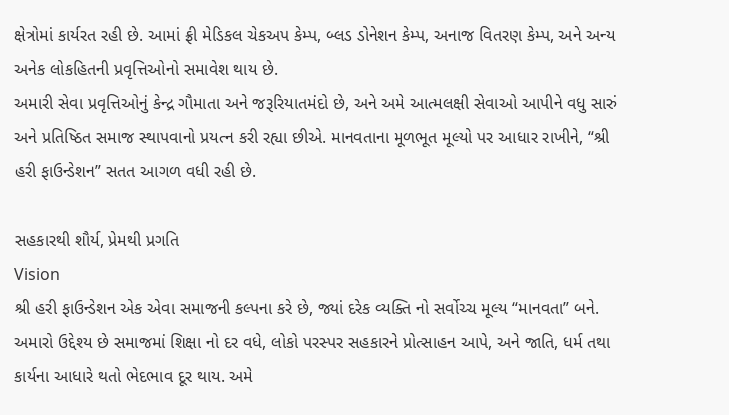ક્ષેત્રોમાં કાર્યરત રહી છે. આમાં ફ્રી મેડિકલ ચેકઅપ કેમ્પ, બ્લડ ડોનેશન કેમ્પ, અનાજ વિતરણ કેમ્પ, અને અન્ય અનેક લોકહિતની પ્રવૃત્તિઓનો સમાવેશ થાય છે.
અમારી સેવા પ્રવૃત્તિઓનું કેન્દ્ર ગૌમાતા અને જરૂરિયાતમંદો છે, અને અમે આત્મલક્ષી સેવાઓ આપીને વધુ સારું અને પ્રતિષ્ઠિત સમાજ સ્થાપવાનો પ્રયત્ન કરી રહ્યા છીએ. માનવતાના મૂળભૂત મૂલ્યો પર આધાર રાખીને, “શ્રી હરી ફાઉન્ડેશન” સતત આગળ વધી રહી છે.

સહકારથી શૌર્ય, પ્રેમથી પ્રગતિ
Vision
શ્રી હરી ફાઉન્ડેશન એક એવા સમાજની કલ્પના કરે છે, જ્યાં દરેક વ્યક્તિ નો સર્વોચ્ચ મૂલ્ય “માનવતા” બને. અમારો ઉદ્દેશ્ય છે સમાજમાં શિક્ષા નો દર વધે, લોકો પરસ્પર સહકારને પ્રોત્સાહન આપે, અને જાતિ, ધર્મ તથા કાર્યના આધારે થતો ભેદભાવ દૂર થાય. અમે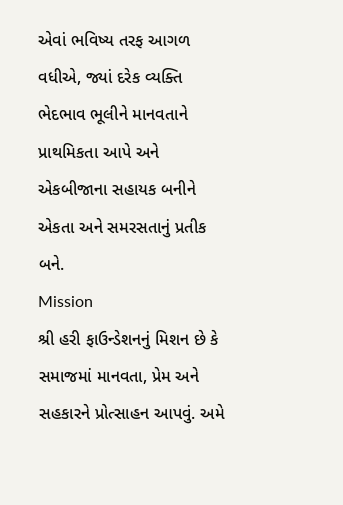એવાં ભવિષ્ય તરફ આગળ વધીએ, જ્યાં દરેક વ્યક્તિ ભેદભાવ ભૂલીને માનવતાને પ્રાથમિકતા આપે અને એકબીજાના સહાયક બનીને એકતા અને સમરસતાનું પ્રતીક બને.
Mission
શ્રી હરી ફાઉન્ડેશનનું મિશન છે કે સમાજમાં માનવતા, પ્રેમ અને સહકારને પ્રોત્સાહન આપવું. અમે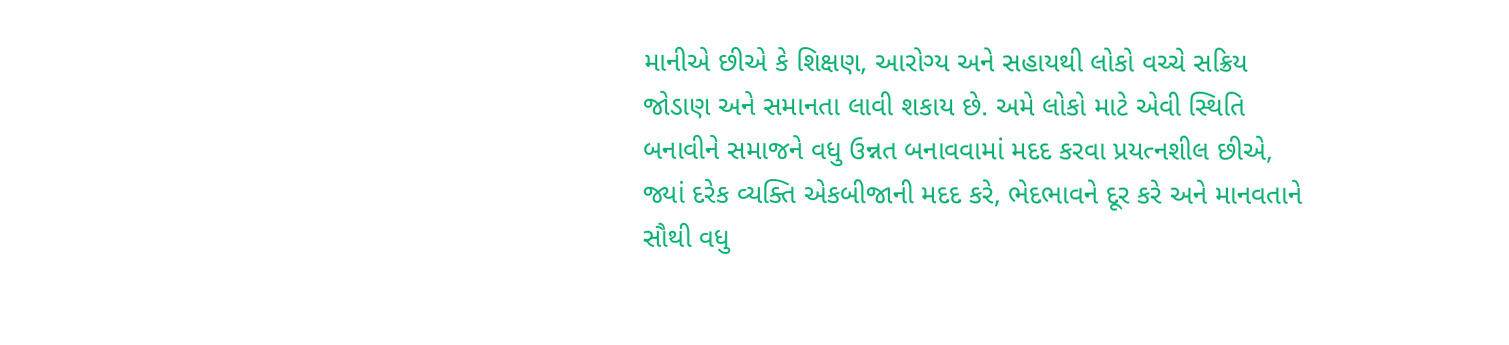માનીએ છીએ કે શિક્ષણ, આરોગ્ય અને સહાયથી લોકો વચ્ચે સક્રિય જોડાણ અને સમાનતા લાવી શકાય છે. અમે લોકો માટે એવી સ્થિતિ બનાવીને સમાજને વધુ ઉન્નત બનાવવામાં મદદ કરવા પ્રયત્નશીલ છીએ, જ્યાં દરેક વ્યક્તિ એકબીજાની મદદ કરે, ભેદભાવને દૂર કરે અને માનવતાને સૌથી વધુ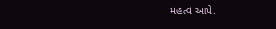મહત્વ આપે.